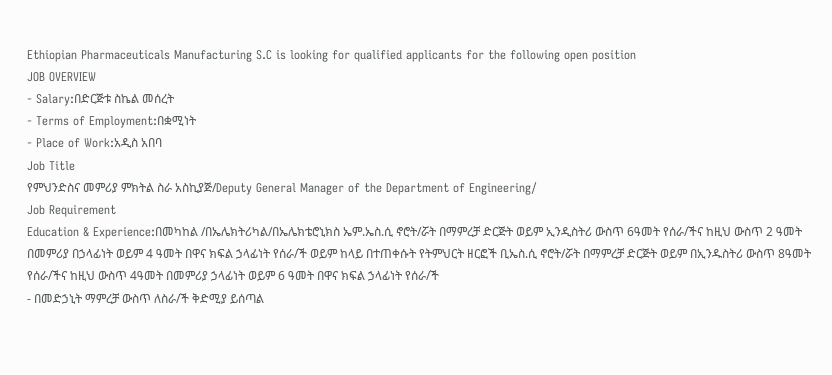Ethiopian Pharmaceuticals Manufacturing S.C is looking for qualified applicants for the following open position
JOB OVERVIEW
- Salary:በድርጅቱ ስኬል መሰረት
- Terms of Employment:በቋሚነት
- Place of Work:አዲስ አበባ
Job Title
የምህንድስና መምሪያ ምክትል ስራ አስኪያጅ/Deputy General Manager of the Department of Engineering/
Job Requirement
Education & Experience:በመካከል /በኤሌክትሪካል/በኤሌክቴሮኒክስ ኤም.ኤስ.ሲ ኖሮት/ሯት በማምረቻ ድርጅት ወይም ኢንዲስትሪ ውስጥ 6ዓመት የሰራ/ችና ከዚህ ውስጥ 2 ዓመት በመምሪያ በኃላፊነት ወይም 4 ዓመት በዋና ክፍል ኃላፊነት የሰራ/ች ወይም ከላይ በተጠቀሱት የትምህርት ዘርፎች ቢኤስ.ሲ ኖሮት/ሯት በማምረቻ ድርጅት ወይም በኢንዱስትሪ ውስጥ 8ዓመት የሰራ/ችና ከዚህ ውስጥ 4ዓመት በመምሪያ ኃላፊነት ወይም 6 ዓመት በዋና ክፍል ኃላፊነት የሰራ/ች
- በመድኃኒት ማምረቻ ውስጥ ለስራ/ች ቅድሚያ ይሰጣል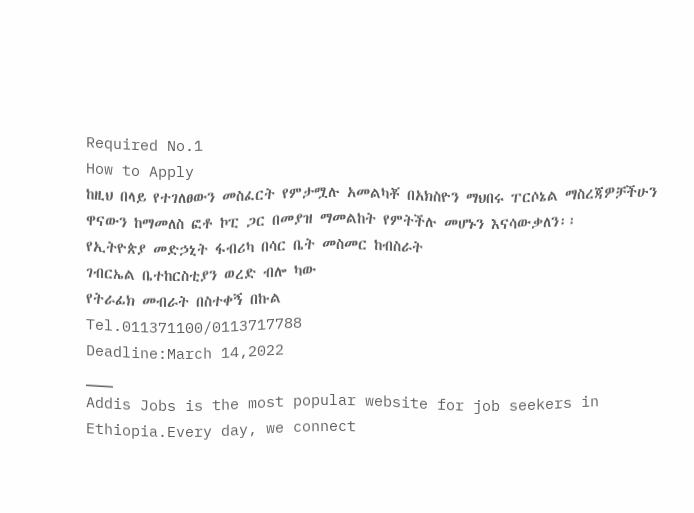Required No.1
How to Apply
ከዚህ በላይ የተገለፀውን መስፈርት የምታሟሉ አመልካቾ በአክስዮን ማህበሩ ፐርሶኔል ማስረጃዎቻችሁን ዋናውን ከማመለስ ፎቶ ኮፒ ጋር በመያዝ ማመልከት የምትችሉ መሆኑን እናሳውቃለን፡፡
የኢትዮጵያ መድኃኒት ፋብሪካ በሳር ቤት መስመር ከብስራት
ገብርኤል ቤተከርስቲያን ወረድ ብሎ ካው
የትራፊክ መብራት በስተቀኝ በኩል
Tel.011371100/0113717788
Deadline:March 14,2022
___
Addis Jobs is the most popular website for job seekers in Ethiopia.Every day, we connect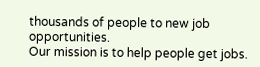thousands of people to new job opportunities.
Our mission is to help people get jobs.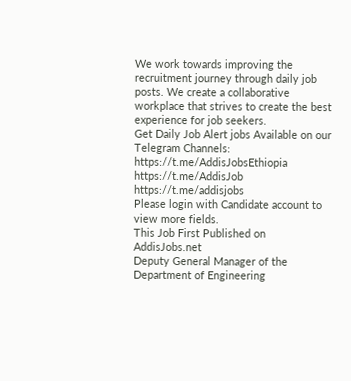We work towards improving the recruitment journey through daily job posts. We create a collaborative workplace that strives to create the best experience for job seekers.
Get Daily Job Alert jobs Available on our Telegram Channels:
https://t.me/AddisJobsEthiopia
https://t.me/AddisJob
https://t.me/addisjobs
Please login with Candidate account to view more fields.
This Job First Published on AddisJobs.net
Deputy General Manager of the Department of Engineering